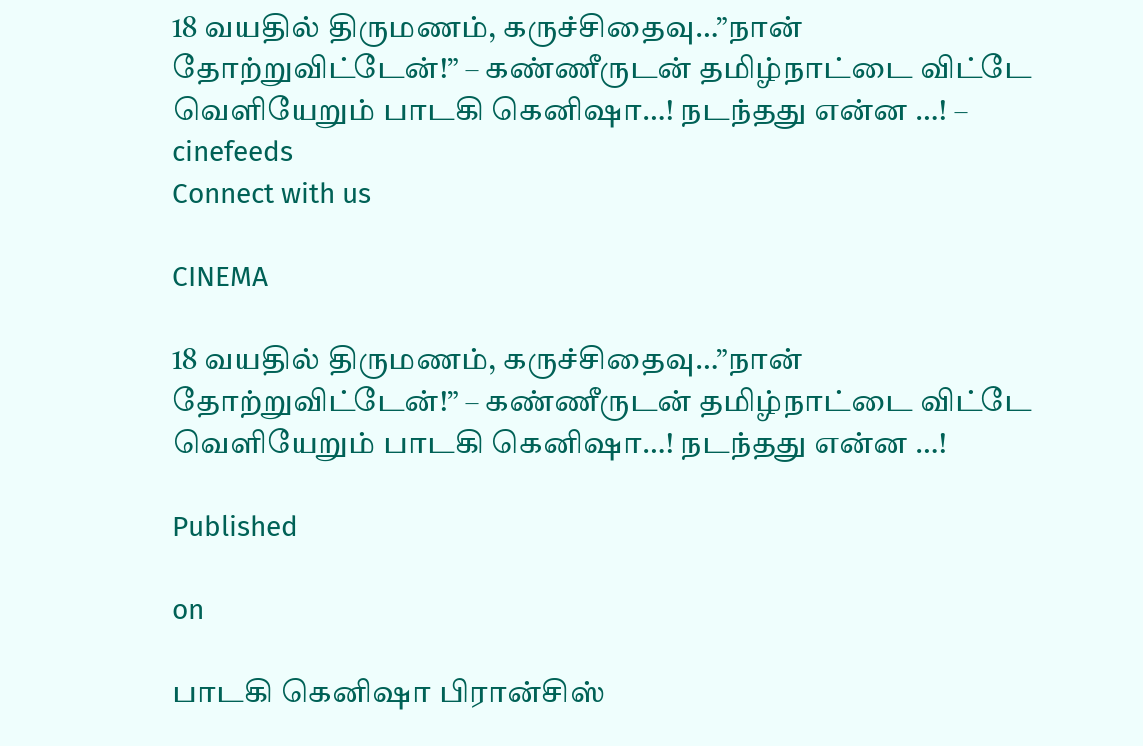18 வயதில் திருமணம், கருச்சிதைவு…”நான் தோற்றுவிட்டேன்!” – கண்ணீருடன் தமிழ்நாட்டை விட்டே வெளியேறும் பாடகி கெனிஷா…! நடந்தது என்ன …! – cinefeeds
Connect with us

CINEMA

18 வயதில் திருமணம், கருச்சிதைவு…”நான் தோற்றுவிட்டேன்!” – கண்ணீருடன் தமிழ்நாட்டை விட்டே வெளியேறும் பாடகி கெனிஷா…! நடந்தது என்ன …!

Published

on

பாடகி கெனிஷா பிரான்சிஸ்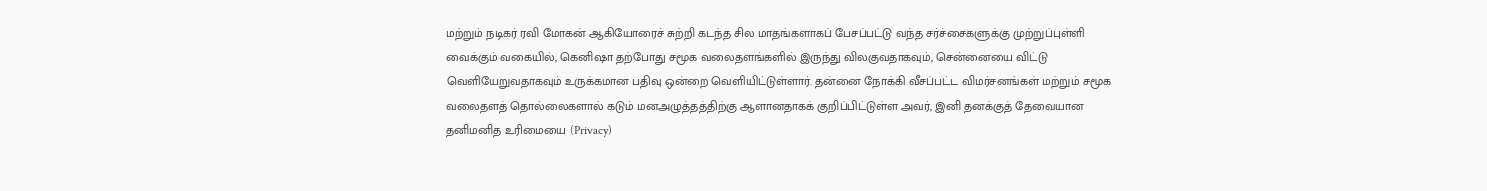மற்றும் நடிகர் ரவி மோகன் ஆகியோரைச் சுற்றி கடந்த சில மாதங்களாகப் பேசப்பட்டு வந்த சர்ச்சைகளுக்கு முற்றுப்புள்ளி வைக்கும் வகையில், கெனிஷா தற்போது சமூக வலைதளங்களில் இருந்து விலகுவதாகவும், சென்னையை விட்டு வெளியேறுவதாகவும் உருக்கமான பதிவு ஒன்றை வெளியிட்டுள்ளார். தன்னை நோக்கி வீசப்பட்ட விமர்சனங்கள் மற்றும் சமூக வலைதளத் தொல்லைகளால் கடும் மனஅழுத்தத்திற்கு ஆளானதாகக் குறிப்பிட்டுள்ள அவர், இனி தனக்குத் தேவையான தனிமனித உரிமையை (Privacy)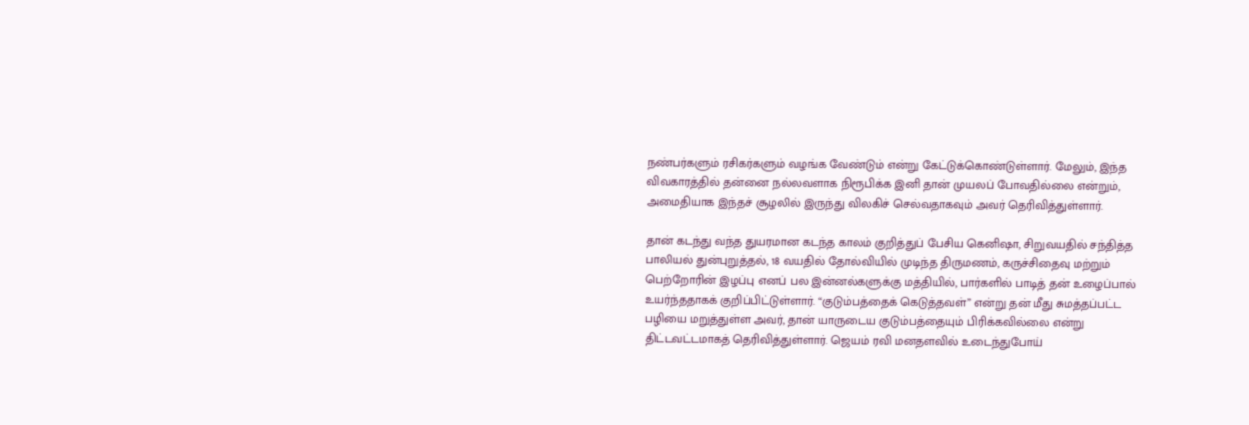நண்பர்களும் ரசிகர்களும் வழங்க வேண்டும் என்று கேட்டுக்கொண்டுள்ளார். மேலும், இந்த விவகாரத்தில் தன்னை நல்லவளாக நிரூபிக்க இனி தான் முயலப் போவதில்லை என்றும், அமைதியாக இந்தச் சூழலில் இருந்து விலகிச் செல்வதாகவும் அவர் தெரிவித்துள்ளார்.

தான் கடந்து வந்த துயரமான கடந்த காலம் குறித்துப் பேசிய கெனிஷா, சிறுவயதில் சந்தித்த பாலியல் துன்புறுத்தல், 18 வயதில் தோல்வியில் முடிந்த திருமணம், கருச்சிதைவு மற்றும் பெற்றோரின் இழப்பு எனப் பல இன்னல்களுக்கு மத்தியில், பார்களில் பாடித் தன் உழைப்பால் உயர்ந்ததாகக் குறிப்பிட்டுள்ளார். “குடும்பத்தைக் கெடுத்தவள்” என்று தன் மீது சுமத்தப்பட்ட பழியை மறுத்துள்ள அவர், தான் யாருடைய குடும்பத்தையும் பிரிக்கவில்லை என்று திட்டவட்டமாகத் தெரிவித்துள்ளார். ஜெயம் ரவி மனதளவில் உடைந்துபோய்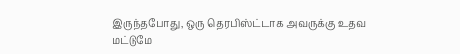இருந்தபோது, ஒரு தெரபிஸ்ட்டாக அவருக்கு உதவ மட்டுமே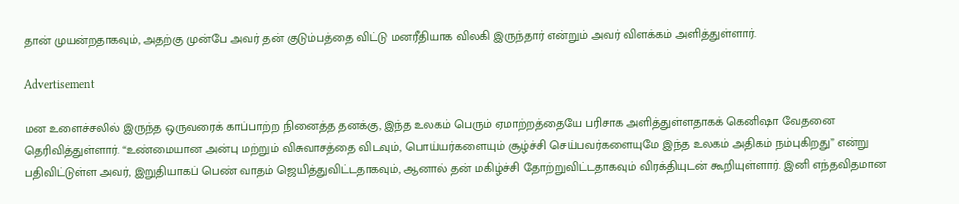தான் முயன்றதாகவும், அதற்கு முன்பே அவர் தன் குடும்பத்தை விட்டு மனரீதியாக விலகி இருந்தார் என்றும் அவர் விளக்கம் அளித்துள்ளார்.

Advertisement

மன உளைச்சலில் இருந்த ஒருவரைக் காப்பாற்ற நினைத்த தனக்கு, இந்த உலகம் பெரும் ஏமாற்றத்தையே பரிசாக அளித்துள்ளதாகக் கெனிஷா வேதனை தெரிவித்துள்ளார். “உண்மையான அன்பு மற்றும் விசுவாசத்தை விடவும், பொய்யர்களையும் சூழ்ச்சி செய்பவர்களையுமே இந்த உலகம் அதிகம் நம்புகிறது” என்று பதிவிட்டுள்ள அவர், இறுதியாகப் பெண் வாதம் ஜெயித்துவிட்டதாகவும், ஆனால் தன் மகிழ்ச்சி தோற்றுவிட்டதாகவும் விரக்தியுடன் கூறியுள்ளார். இனி எந்தவிதமான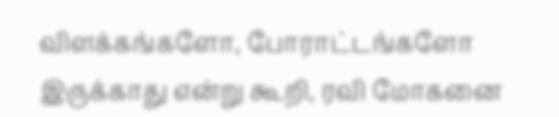விளக்கங்களோ, போராட்டங்களோ இருக்காது என்று கூறி, ரவி மோகனை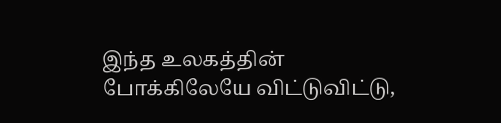இந்த உலகத்தின் போக்கிலேயே விட்டுவிட்டு,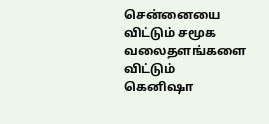சென்னையை விட்டும் சமூக வலைதளங்களை விட்டும் கெனிஷா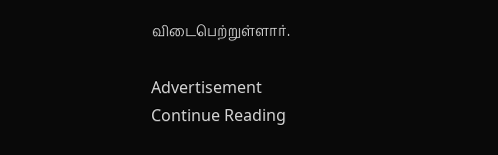விடைபெற்றுள்ளார்.

Advertisement
Continue Reading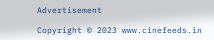Advertisement

Copyright © 2023 www.cinefeeds.in